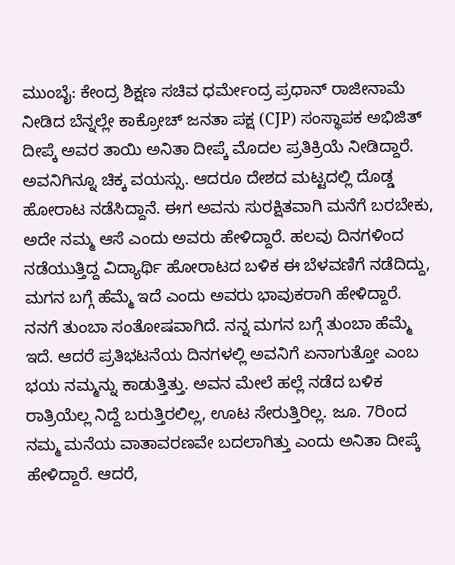ಮುಂಬೈ: ಕೇಂದ್ರ ಶಿಕ್ಷಣ ಸಚಿವ ಧರ್ಮೇಂದ್ರ ಪ್ರಧಾನ್ ರಾಜೀನಾಮೆ ನೀಡಿದ ಬೆನ್ನಲ್ಲೇ ಕಾಕ್ರೋಚ್ ಜನತಾ ಪಕ್ಷ (CJP) ಸಂಸ್ಥಾಪಕ ಅಭಿಜಿತ್ ದೀಪ್ಕೆ ಅವರ ತಾಯಿ ಅನಿತಾ ದೀಪ್ಕೆ ಮೊದಲ ಪ್ರತಿಕ್ರಿಯೆ ನೀಡಿದ್ದಾರೆ.
ಅವನಿಗಿನ್ನೂ ಚಿಕ್ಕ ವಯಸ್ಸು. ಆದರೂ ದೇಶದ ಮಟ್ಟದಲ್ಲಿ ದೊಡ್ಡ ಹೋರಾಟ ನಡೆಸಿದ್ದಾನೆ. ಈಗ ಅವನು ಸುರಕ್ಷಿತವಾಗಿ ಮನೆಗೆ ಬರಬೇಕು, ಅದೇ ನಮ್ಮ ಆಸೆ ಎಂದು ಅವರು ಹೇಳಿದ್ದಾರೆ. ಹಲವು ದಿನಗಳಿಂದ ನಡೆಯುತ್ತಿದ್ದ ವಿದ್ಯಾರ್ಥಿ ಹೋರಾಟದ ಬಳಿಕ ಈ ಬೆಳವಣಿಗೆ ನಡೆದಿದ್ದು, ಮಗನ ಬಗ್ಗೆ ಹೆಮ್ಮೆ ಇದೆ ಎಂದು ಅವರು ಭಾವುಕರಾಗಿ ಹೇಳಿದ್ದಾರೆ.
ನನಗೆ ತುಂಬಾ ಸಂತೋಷವಾಗಿದೆ. ನನ್ನ ಮಗನ ಬಗ್ಗೆ ತುಂಬಾ ಹೆಮ್ಮೆ ಇದೆ. ಆದರೆ ಪ್ರತಿಭಟನೆಯ ದಿನಗಳಲ್ಲಿ ಅವನಿಗೆ ಏನಾಗುತ್ತೋ ಎಂಬ ಭಯ ನಮ್ಮನ್ನು ಕಾಡುತ್ತಿತ್ತು. ಅವನ ಮೇಲೆ ಹಲ್ಲೆ ನಡೆದ ಬಳಿಕ ರಾತ್ರಿಯೆಲ್ಲ ನಿದ್ದೆ ಬರುತ್ತಿರಲಿಲ್ಲ, ಊಟ ಸೇರುತ್ತಿರಿಲ್ಲ. ಜೂ. 7ರಿಂದ ನಮ್ಮ ಮನೆಯ ವಾತಾವರಣವೇ ಬದಲಾಗಿತ್ತು ಎಂದು ಅನಿತಾ ದೀಪ್ಕೆ ಹೇಳಿದ್ದಾರೆ. ಆದರೆ,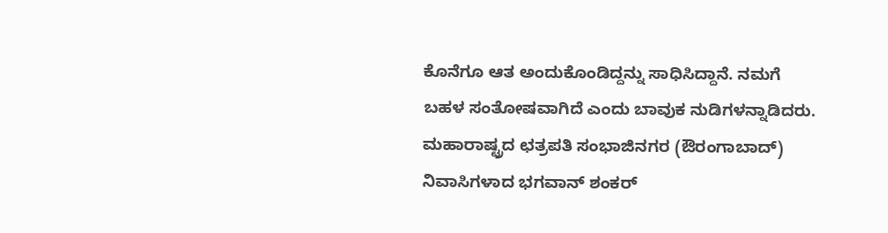ಕೊನೆಗೂ ಆತ ಅಂದುಕೊಂಡಿದ್ದನ್ನು ಸಾಧಿಸಿದ್ದಾನೆ. ನಮಗೆ ಬಹಳ ಸಂತೋಷವಾಗಿದೆ ಎಂದು ಬಾವುಕ ನುಡಿಗಳನ್ನಾಡಿದರು.
ಮಹಾರಾಷ್ಟ್ರದ ಛತ್ರಪತಿ ಸಂಭಾಜಿನಗರ (ಔರಂಗಾಬಾದ್) ನಿವಾಸಿಗಳಾದ ಭಗವಾನ್ ಶಂಕರ್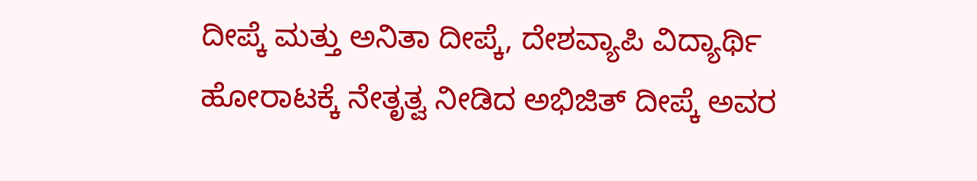ದೀಪ್ಕೆ ಮತ್ತು ಅನಿತಾ ದೀಪ್ಕೆ, ದೇಶವ್ಯಾಪಿ ವಿದ್ಯಾರ್ಥಿ ಹೋರಾಟಕ್ಕೆ ನೇತೃತ್ವ ನೀಡಿದ ಅಭಿಜಿತ್ ದೀಪ್ಕೆ ಅವರ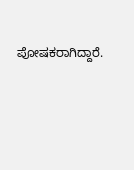ಪೋಷಕರಾಗಿದ್ದಾರೆ.